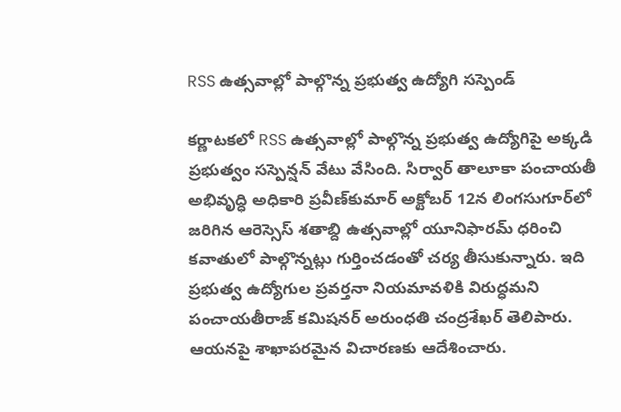RSS ఉత్సవాల్లో పాల్గొన్న ప్రభుత్వ ఉద్యోగి సస్పెండ్

కర్ణాటకలో RSS ఉత్సవాల్లో పాల్గొన్న ప్రభుత్వ ఉద్యోగిపై అక్కడి ప్రభుత్వం సస్పెన్షన్‌ వేటు వేసింది. సిర్వార్‌ తాలూకా పంచాయతీ అభివృద్ధి అధికారి ప్రవీణ్‌కుమార్‌ అక్టోబర్‌ 12న లింగసుగూర్‌లో జరిగిన ఆరెస్సెస్‌ శతాబ్ది ఉత్సవాల్లో యూనిఫారమ్‌ ధరించి కవాతులో పాల్గొన్నట్లు గుర్తించడంతో చర్య తీసుకున్నారు. ఇది ప్రభుత్వ ఉద్యోగుల ప్రవర్తనా నియమావళికి విరుద్ధమని పంచాయతీరాజ్‌ కమిషనర్‌ అరుంధతి చంద్రశేఖర్‌ తెలిపారు. ఆయనపై శాఖాపరమైన విచారణకు ఆదేశించారు.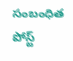సంబంధిత పోస్ట్